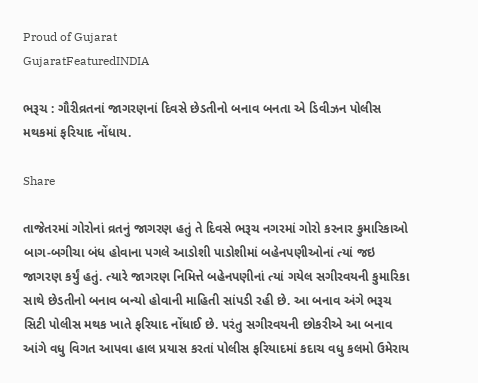Proud of Gujarat
GujaratFeaturedINDIA

ભરૂચ : ગૌરીવ્રતનાં જાગરણનાં દિવસે છેડતીનો બનાવ બનતા એ ડિવીઝન પોલીસ મથકમાં ફરિયાદ નોંધાય.

Share

તાજેતરમાં ગોરોનાં વ્રતનું જાગરણ હતું તે દિવસે ભરૂચ નગરમાં ગોરો કરનાર કુમારિકાઓ બાગ-બગીચા બંધ હોવાના પગલે આડોશી પાડોશીમાં બહેનપણીઓનાં ત્યાં જઇ જાગરણ કર્યું હતું. ત્યારે જાગરણ નિમિત્તે બહેનપણીનાં ત્યાં ગયેલ સગીરવયની કુમારિકા સાથે છેડતીનો બનાવ બન્યો હોવાની માહિતી સાંપડી રહી છે. આ બનાવ અંગે ભરૂચ સિટી પોલીસ મથક ખાતે ફરિયાદ નોંધાઈ છે. પરંતુ સગીરવયની છોકરીએ આ બનાવ આંગે વધુ વિગત આપવા હાલ પ્રયાસ કરતાં પોલીસ ફરિયાદમાં કદાચ વધુ કલમો ઉમેરાય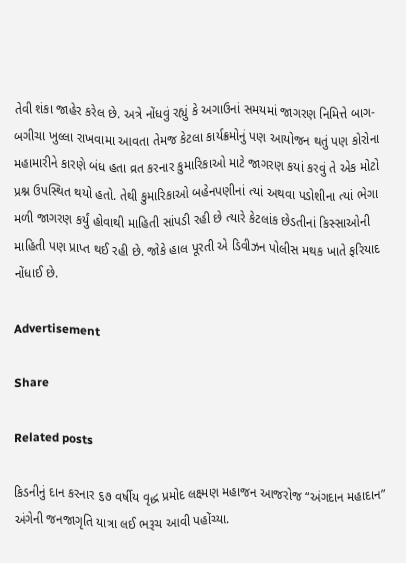તેવી શંકા જાહેર કરેલ છે. અત્રે નોંધવું રહ્યું કે અગાઉનાં સમયમાં જાગરણ નિમિત્તે બાગ-બગીચા ખુલ્લા રાખવામા આવતા તેમજ કેટલા કાર્યક્રમોનું પણ આયોજન થતું પણ કોરોના મહામારીને કારણે બંધ હતા વ્રત કરનાર કુમારિકાઓ માટે જાગરણ કયાં કરવું તે એક મોટો પ્રશ્ન ઉપસ્થિત થયો હતો. તેથી કુમારિકાઓ બહેનપણીનાં ત્યાં અથવા પડોશીના ત્યાં ભેગા મળી જાગરણ કર્યું હોવાથી માહિતી સાંપડી રહી છે ત્યારે કેટલાંક છેડતીનાં કિસ્સાઓની માહિતી પણ પ્રાપ્ત થઈ રહી છે. જોકે હાલ પૂરતી એ ડિવીઝન પોલીસ મથક ખાતે ફરિયાદ નોંધાઈ છે.

Advertisement

Share

Related posts

કિડનીનું દાન કરનાર ૬૭ વર્ષીય વૃદ્ધ પ્રમોદ લક્ષ્મણ મહાજન આજરોજ “અંગદાન મહાદાન” અંગેની જનજાગૃતિ યાત્રા લઈ ભરૂચ આવી પહોંચ્યા.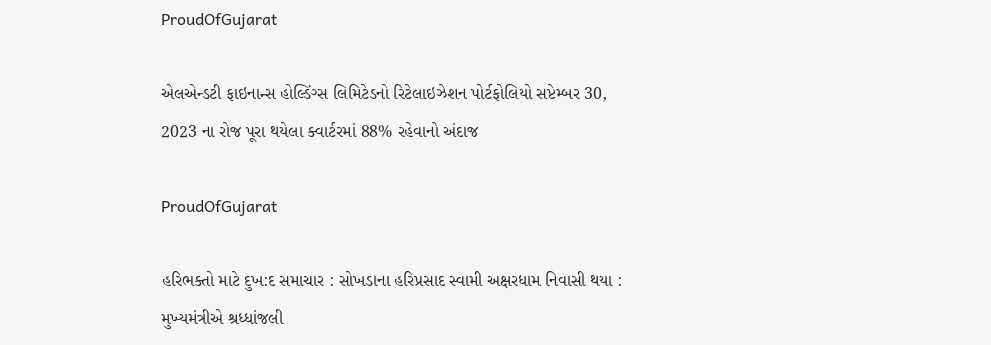ProudOfGujarat

એલએન્ડટી ફાઇનાન્સ હોલ્ડિંગ્સ લિમિટેડનો રિટેલાઇઝેશન પોર્ટફોલિયો સપ્ટેમ્બર 30, 2023 ના રોજ પૂરા થયેલા ક્વાર્ટરમાં 88% રહેવાનો અંદાજ

ProudOfGujarat

હરિભક્તો માટે દુખ:દ સમાચાર : સોખડાના હરિપ્રસાદ સ્વામી અક્ષરધામ નિવાસી થયા : મુખ્યમંત્રીએ શ્રધ્ધાંજલી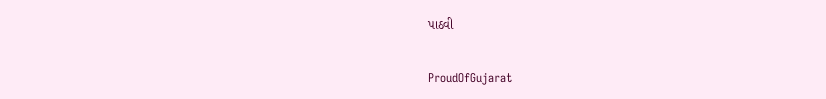પાઠવી

ProudOfGujarat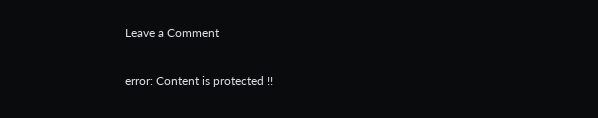Leave a Comment

error: Content is protected !!